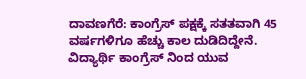ದಾವಣಗೆರೆ: ಕಾಂಗ್ರೆಸ್ ಪಕ್ಷಕ್ಕೆ ಸತತವಾಗಿ 45 ವರ್ಷಗಳಿಗೂ ಹೆಚ್ಚು ಕಾಲ ದುಡಿದಿದ್ದೇನೆ. ವಿದ್ಯಾರ್ಥಿ ಕಾಂಗ್ರೆಸ್ ನಿಂದ ಯುವ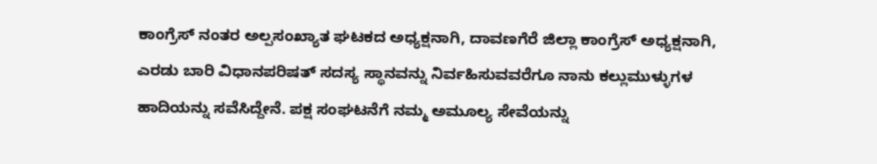ಕಾಂಗ್ರೆಸ್ ನಂತರ ಅಲ್ಪಸಂಖ್ಯಾತ ಘಟಕದ ಅಧ್ಯಕ್ಷನಾಗಿ, ದಾವಣಗೆರೆ ಜಿಲ್ಲಾ ಕಾಂಗ್ರೆಸ್ ಅಧ್ಯಕ್ಷನಾಗಿ, ಎರಡು ಬಾರಿ ವಿಧಾನಪರಿಷತ್ ಸದಸ್ಯ ಸ್ಥಾನವನ್ನು ನಿರ್ವಹಿಸುವವರೆಗೂ ನಾನು ಕಲ್ಲುಮುಳ್ಳುಗಳ ಹಾದಿಯನ್ನು ಸವೆಸಿದ್ದೇನೆ. ಪಕ್ಷ ಸಂಘಟನೆಗೆ ನಮ್ಮ ಅಮೂಲ್ಯ ಸೇವೆಯನ್ನು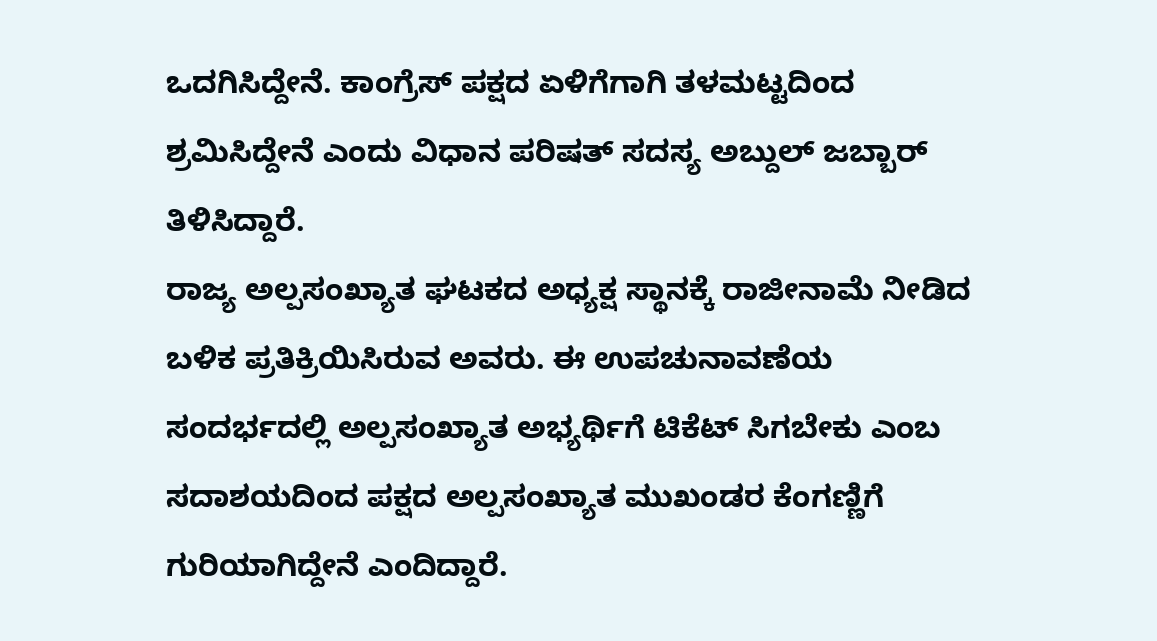ಒದಗಿಸಿದ್ದೇನೆ. ಕಾಂಗ್ರೆಸ್ ಪಕ್ಷದ ಏಳಿಗೆಗಾಗಿ ತಳಮಟ್ಟದಿಂದ ಶ್ರಮಿಸಿದ್ದೇನೆ ಎಂದು ವಿಧಾನ ಪರಿಷತ್ ಸದಸ್ಯ ಅಬ್ದುಲ್ ಜಬ್ಬಾರ್ ತಿಳಿಸಿದ್ದಾರೆ.
ರಾಜ್ಯ ಅಲ್ಪಸಂಖ್ಯಾತ ಘಟಕದ ಅಧ್ಯಕ್ಷ ಸ್ಥಾನಕ್ಕೆ ರಾಜೀನಾಮೆ ನೀಡಿದ ಬಳಿಕ ಪ್ರತಿಕ್ರಿಯಿಸಿರುವ ಅವರು. ಈ ಉಪಚುನಾವಣೆಯ ಸಂದರ್ಭದಲ್ಲಿ ಅಲ್ಪಸಂಖ್ಯಾತ ಅಭ್ಯರ್ಥಿಗೆ ಟಿಕೆಟ್ ಸಿಗಬೇಕು ಎಂಬ ಸದಾಶಯದಿಂದ ಪಕ್ಷದ ಅಲ್ಪಸಂಖ್ಯಾತ ಮುಖಂಡರ ಕೆಂಗಣ್ಣಿಗೆ ಗುರಿಯಾಗಿದ್ದೇನೆ ಎಂದಿದ್ದಾರೆ.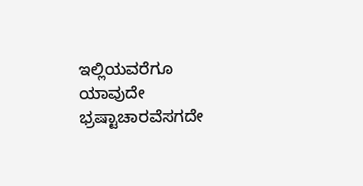ಇಲ್ಲಿಯವರೆಗೂ ಯಾವುದೇ ಭ್ರಷ್ಟಾಚಾರವೆಸಗದೇ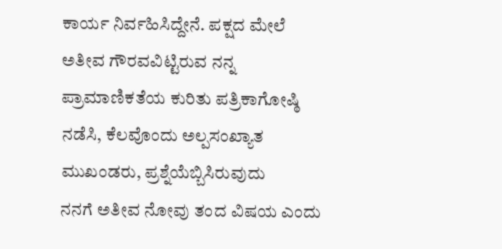ಕಾರ್ಯ ನಿರ್ವಹಿಸಿದ್ದೇನೆ. ಪಕ್ಷದ ಮೇಲೆ ಅತೀವ ಗೌರವವಿಟ್ಟಿರುವ ನನ್ನ ಪ್ರಾಮಾಣಿಕತೆಯ ಕುರಿತು ಪತ್ರಿಕಾಗೋಷ್ಠಿ ನಡೆಸಿ, ಕೆಲವೊಂದು ಅಲ್ಪಸಂಖ್ಯಾತ ಮುಖಂಡರು, ಪ್ರಶ್ನೆಯೆಬ್ಬಿಸಿರುವುದು
ನನಗೆ ಅತೀವ ನೋವು ತಂದ ವಿಷಯ ಎಂದು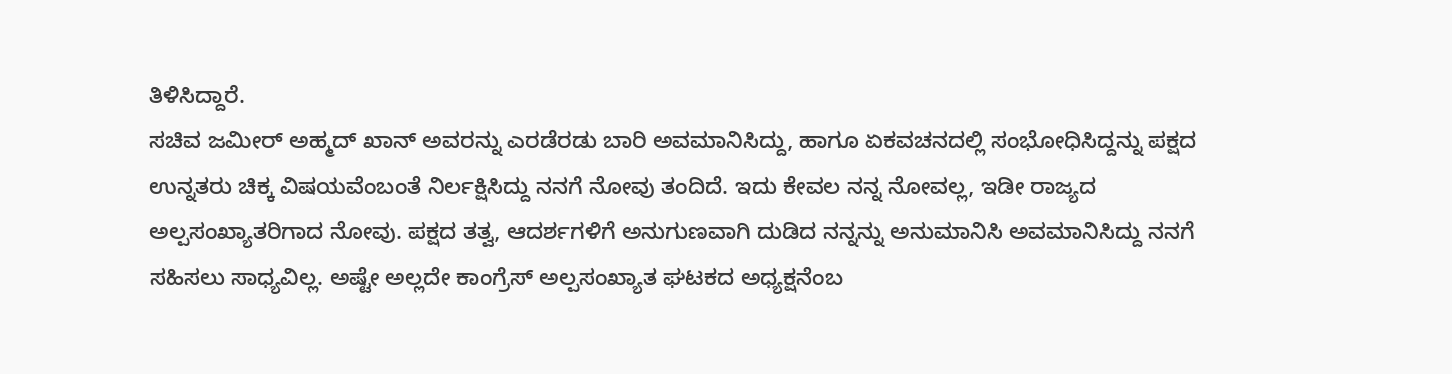ತಿಳಿಸಿದ್ದಾರೆ.
ಸಚಿವ ಜಮೀರ್ ಅಹ್ಮದ್ ಖಾನ್ ಅವರನ್ನು ಎರಡೆರಡು ಬಾರಿ ಅವಮಾನಿಸಿದ್ದು, ಹಾಗೂ ಏಕವಚನದಲ್ಲಿ ಸಂಭೋಧಿಸಿದ್ದನ್ನು ಪಕ್ಷದ ಉನ್ನತರು ಚಿಕ್ಕ ವಿಷಯವೆಂಬಂತೆ ನಿರ್ಲಕ್ಷಿಸಿದ್ದು ನನಗೆ ನೋವು ತಂದಿದೆ. ಇದು ಕೇವಲ ನನ್ನ ನೋವಲ್ಲ, ಇಡೀ ರಾಜ್ಯದ ಅಲ್ಪಸಂಖ್ಯಾತರಿಗಾದ ನೋವು. ಪಕ್ಷದ ತತ್ವ, ಆದರ್ಶಗಳಿಗೆ ಅನುಗುಣವಾಗಿ ದುಡಿದ ನನ್ನನ್ನು ಅನುಮಾನಿಸಿ ಅವಮಾನಿಸಿದ್ದು ನನಗೆ ಸಹಿಸಲು ಸಾಧ್ಯವಿಲ್ಲ. ಅಷ್ಟೇ ಅಲ್ಲದೇ ಕಾಂಗ್ರೆಸ್ ಅಲ್ಪಸಂಖ್ಯಾತ ಘಟಕದ ಅಧ್ಯಕ್ಷನೆಂಬ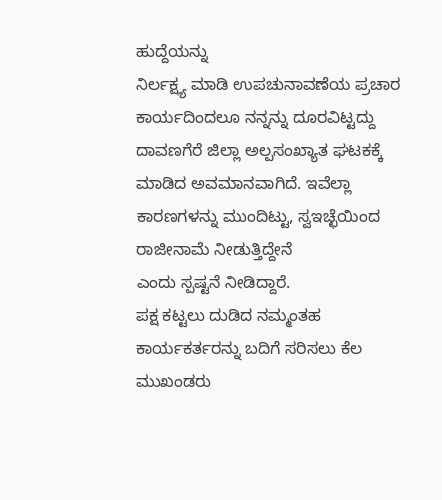ಹುದ್ದೆಯನ್ನು
ನಿರ್ಲಕ್ಷ್ಯ ಮಾಡಿ ಉಪಚುನಾವಣೆಯ ಪ್ರಚಾರ ಕಾರ್ಯದಿಂದಲೂ ನನ್ನನ್ನು ದೂರವಿಟ್ಟದ್ದು ದಾವಣಗೆರೆ ಜಿಲ್ಲಾ ಅಲ್ಪಸಂಖ್ಯಾತ ಘಟಕಕ್ಕೆ ಮಾಡಿದ ಅವಮಾನವಾಗಿದೆ. ಇವೆಲ್ಲಾ ಕಾರಣಗಳನ್ನು ಮುಂದಿಟ್ಟು, ಸ್ವಇಚ್ಛೆಯಿಂದ ರಾಜೀನಾಮೆ ನೀಡುತ್ತಿದ್ದೇನೆ
ಎಂದು ಸ್ಪಷ್ಟನೆ ನೀಡಿದ್ದಾರೆ.
ಪಕ್ಷ ಕಟ್ಟಲು ದುಡಿದ ನಮ್ಮಂತಹ ಕಾರ್ಯಕರ್ತರನ್ನು ಬದಿಗೆ ಸರಿಸಲು ಕೆಲ ಮುಖಂಡರು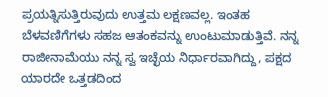ಪ್ರಯತ್ನಿಸುತ್ತಿರುವುದು ಉತ್ತಮ ಲಕ್ಷಣವಲ್ಲ. ಇಂತಹ ಬೆಳವಣಿಗೆಗಳು ಸಹಜ ಆತಂಕವನ್ನು ಉಂಟುಮಾಡುತ್ತಿವೆ. ನನ್ನ ರಾಜೀನಾಮೆಯು ನನ್ನ ಸ್ವ ಇಚ್ಛೆಯ ನಿರ್ಧಾರವಾಗಿದ್ದು, ಪಕ್ಷದ ಯಾರದೇ ಒತ್ತಡದಿಂದ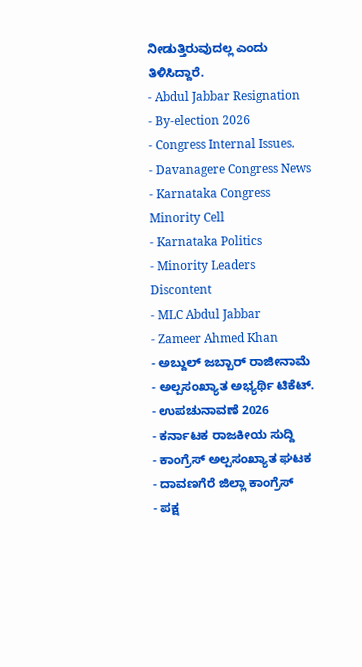ನೀಡುತ್ತಿರುವುದಲ್ಲ ಎಂದು ತಿಳಿಸಿದ್ದಾರೆ.
- Abdul Jabbar Resignation
- By-election 2026
- Congress Internal Issues.
- Davanagere Congress News
- Karnataka Congress Minority Cell
- Karnataka Politics
- Minority Leaders Discontent
- MLC Abdul Jabbar
- Zameer Ahmed Khan
- ಅಬ್ದುಲ್ ಜಬ್ಬಾರ್ ರಾಜೀನಾಮೆ
- ಅಲ್ಪಸಂಖ್ಯಾತ ಅಭ್ಯರ್ಥಿ ಟಿಕೆಟ್.
- ಉಪಚುನಾವಣೆ 2026
- ಕರ್ನಾಟಕ ರಾಜಕೀಯ ಸುದ್ದಿ
- ಕಾಂಗ್ರೆಸ್ ಅಲ್ಪಸಂಖ್ಯಾತ ಘಟಕ
- ದಾವಣಗೆರೆ ಜಿಲ್ಲಾ ಕಾಂಗ್ರೆಸ್
- ಪಕ್ಷ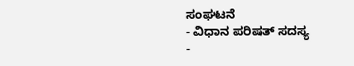ಸಂಘಟನೆ
- ವಿಧಾನ ಪರಿಷತ್ ಸದಸ್ಯ
-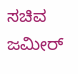ಸಚಿವ ಜಮೀರ್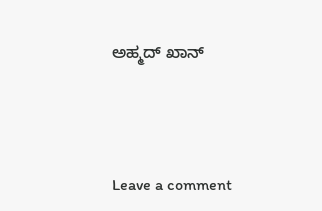ಅಹ್ಮದ್ ಖಾನ್





Leave a comment